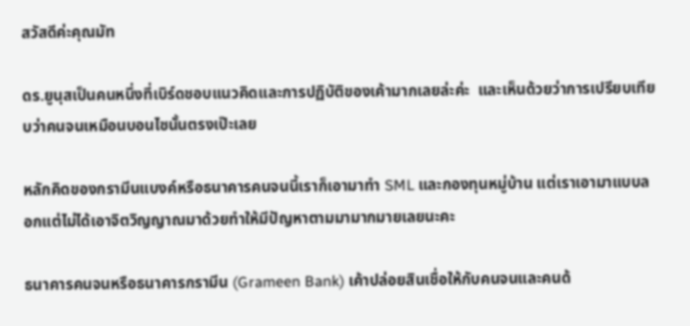สวัสดีค่ะคุณมัท

ดร.ยูนุสเป็นคนหนึ่งที่เบิร์ดชอบแนวคิดและการปฏิบัติของเค้ามากเลยล่ะค่ะ  และเห็นด้วยว่าการเปรียบเทียบว่าคนจนเหมือนบอนไซนั้นตรงเป๊ะเลย

หลักคิดของกรามีนแบงค์หรือธนาคารคนจนนี้เราก็เอามาทำ SML และกองทุนหมู่บ้าน แต่เราเอามาแบบลอกแต่ไม่ได้เอาจิตวิญญาณมาด้วยทำให้มีปัญหาตามมามากมายเลยนะคะ

ธนาคารคนจนหรือธนาคารกรามีน (Grameen Bank) เค้าปล่อยสินเชื่อให้กับคนจนและคนด้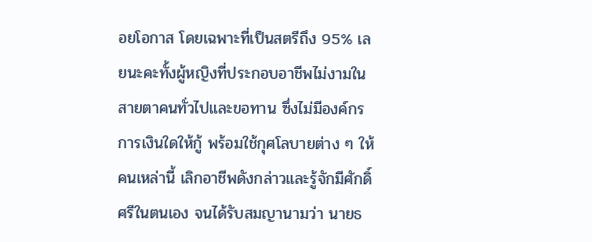อยโอกาส โดยเฉพาะที่เป็นสตรีถึง 95% เลยนะคะทั้งผู้หญิงที่ประกอบอาชีพไม่งามในสายตาคนทั่วไปและขอทาน ซึ่งไม่มีองค์กรการเงินใดให้กู้ พร้อมใช้กุศโลบายต่าง ๆ ให้คนเหล่านี้ เลิกอาชีพดังกล่าวและรู้จักมีศักดิ์ศรีในตนเอง จนได้รับสมญานามว่า นายธ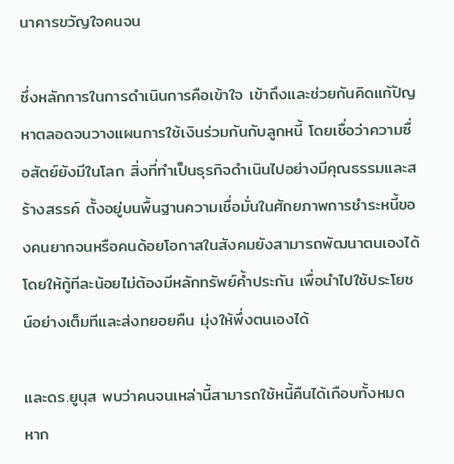นาคารขวัญใจคนจน

ซึ่งหลักการในการดำเนินการคือเข้าใจ เข้าถึงและช่วยกันคิดแก้ปัญหาตลอดจนวางแผนการใช้เงินร่วมกันกับลูกหนี้ โดยเชื่อว่าความซื่อสัตย์ยังมีในโลก สิ่งที่ทำเป็นธุรกิจดำเนินไปอย่างมีคุณธรรมและสร้างสรรค์ ตั้งอยู่บนพื้นฐานความเชื่อมั่นในศักยภาพการชำระหนี้ของคนยากจนหรือคนด้อยโอกาสในสังคมยังสามารถพัฒนาตนเองได้โดยให้กู้ทีละน้อยไม่ต้องมีหลักทรัพย์ค้ำประกัน เพื่อนำไปใช้ประโยชน์อย่างเต็มทีและส่งทยอยคืน มุ่งให้พึ่งตนเองได้

และดร.ยูนุส พบว่าคนจนเหล่านี้สามารถใช้หนี้คืนได้เกือบทั้งหมด หาก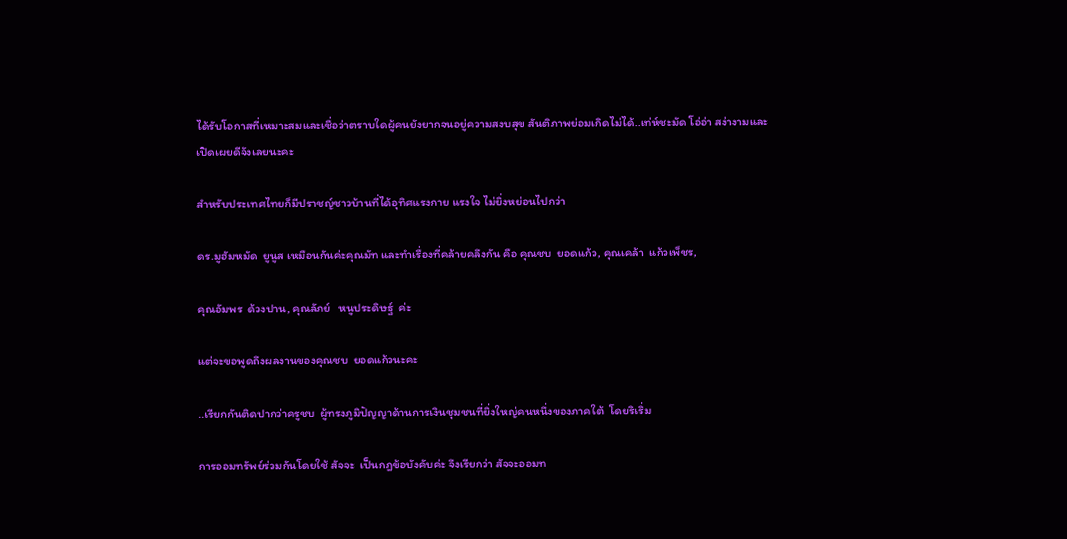ได้รับโอกาสที่เหมาะสมและเชื่อว่าตราบใดผู้คนยังยากจนอยู่ความสงบสุข สันติภาพย่อมเกิดไม่ได้..เท่ห์ชะมัด โอ่อ่า สง่างามและเปิดเผยดีจังเลยนะคะ

สำหรับประเทศไทยก็มีปราชญ์ชาวบ้านที่ได้อุทิศแรงกาย แรงใจ ไม่ยิ่งหย่อนไปกว่า

ดร.มูฮัมหมัด  ยูนูส เหมือนกันค่ะคุณมัท และทำเรื่องที่คล้ายคลึงกัน คือ คุณชบ  ยอดแก้ว, คุณเคล้า  แก้วเพ็ชร,

คุณอัมพร  ด้วงปาน, คุณลัภย์   หนูประดิษฐ์  ค่ะ

แต่จะขอพูดถึงผลงานของคุณชบ  ยอดแก้วนะคะ

..เรียกกันติดปากว่าครูชบ  ผู้ทรงภูมิปัญญาด้านการเงินชุมชนที่ยิ่งใหญ่คนหนึ่งของภาคใต้  โดยริเริ่ม

การออมทรัพย์ร่วมกันโดยใช้ สัจจะ  เป็นกฎข้อบังคับค่ะ จึงเรียกว่า สัจจะออมท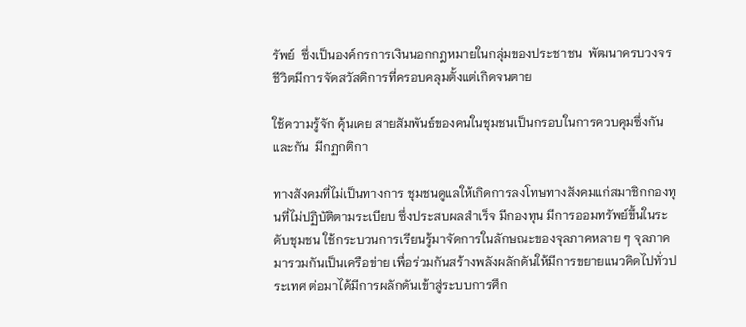รัพย์  ซึ่งเป็นองค์กรการเงินนอกกฎหมายในกลุ่มของประชาชน  พัฒนาครบวงจรชีวิตมีการจัดสวัสดิการที่ครอบคลุมตั้งแต่เกิดจนตาย

ใช้ความรู้จัก คุ้นเคย สายสัมพันธ์ของคนในชุมชนเป็นกรอบในการควบคุมซึ่งกันและกัน  มีกฏกติกา

ทางสังคมที่ไม่เป็นทางการ ชุมชนดูแลให้เกิดการลงโทษทางสังคมแก่สมาชิกกองทุนที่ไม่ปฏิบัติตามระเบียบ ซึ่งประสบผลสำเร็จ มีกองทุน มีการออมทรัพย์ขึ้นในระดับชุมชน ใช้กระบวนการเรียนรู้มาจัดการในลักษณะของจุลภาคหลาย ๆ จุลภาคมารวมกันเป็นเครือข่าย เพื่อร่วมกันสร้างพลังผลักดันให้มีการขยายแนวคิดไปทั่วประเทศ ต่อมาได้มีการผลักดันเข้าสู่ระบบการศึก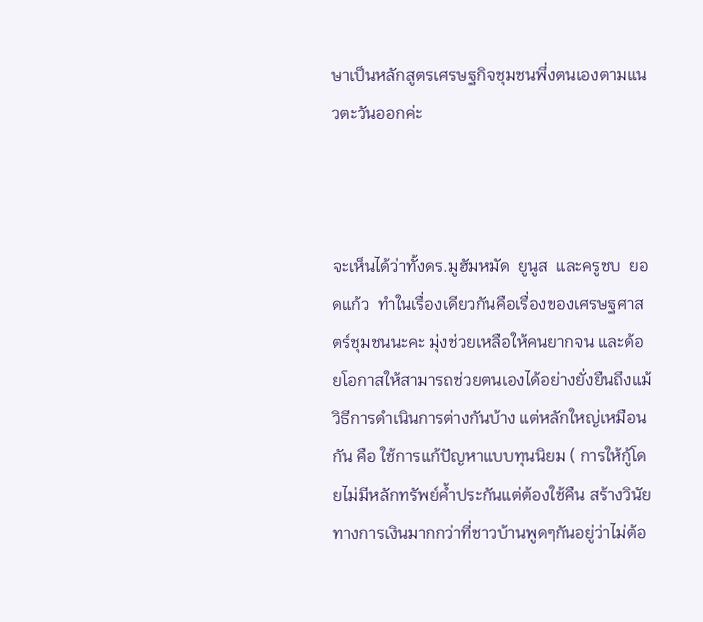ษาเป็นหลักสูตรเศรษฐกิจชุมชนพึ่งตนเองตามแนวตะวันออกค่ะ



จะเห็นได้ว่าทั้งดร.มูฮัมหมัด  ยูนูส  และครูชบ  ยอดแก้ว  ทำในเรื่องเดียวกันคือเรื่องของเศรษฐศาสตร์ชุมชนนะคะ มุ่งช่วยเหลือให้คนยากจน และด้อยโอกาสให้สามารถช่วยตนเองได้อย่างยั่งยืนถึงแม้วิธีการดำเนินการต่างกันบ้าง แต่หลักใหญ่เหมือนกัน คือ ใช้การแก้ปัญหาแบบทุนนิยม ( การให้กู้โดยไม่มีหลักทรัพย์ค้ำประกันแต่ต้องใช้คืน สร้างวินัยทางการเงินมากกว่าที่ชาวบ้านพูดๆกันอยู่ว่าไม่ต้อ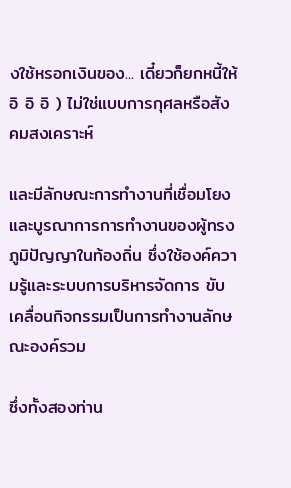งใช้หรอกเงินของ... เดี๋ยวก็ยกหนี้ให้ อิ อิ อิ ) ไม่ใช่แบบการกุศลหรือสังคมสงเคราะห์

และมีลักษณะการทำงานที่เชื่อมโยงและบูรณาการการทำงานของผู้ทรงภูมิปัญญาในท้องถิ่น ซึ่งใช้องค์ความรู้และระบบการบริหารจัดการ ขับเคลื่อนกิจกรรมเป็นการทำงานลักษณะองค์รวม

ซึ่งทั้งสองท่าน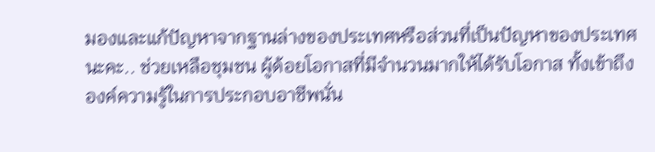มองและแก้ปัญหาจากฐานล่างของประเทศหรือส่วนที่เป็นปัญหาของประเทศนะคะ.. ช่วยเหลือชุมชน ผู้ด้อยโอกาสที่มีจำนวนมากให้ได้รับโอกาส ทั้งเข้าถึงองค์ความรู้ในการประกอบอาชีพนั่น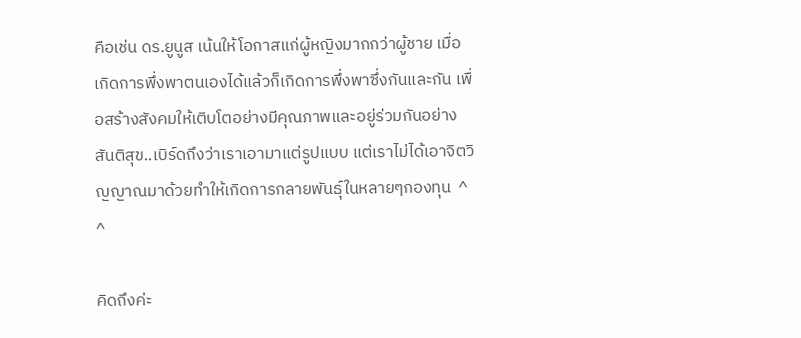คือเช่น ดร.ยูนูส เน้นให้โอกาสแก่ผู้หญิงมากกว่าผู้ชาย เมื่อเกิดการพึ่งพาตนเองได้แล้วก็เกิดการพึ่งพาซึ่งกันและกัน เพื่อสร้างสังคมให้เติบโตอย่างมีคุณภาพและอยู่ร่วมกันอย่างสันติสุข..เบิร์ดถึงว่าเราเอามาแต่รูปแบบ แต่เราไม่ได้เอาจิตวิญญาณมาด้วยทำให้เกิดการกลายพันธุ์ในหลายๆกองทุน  ^ ^

คิดถึงค่ะ